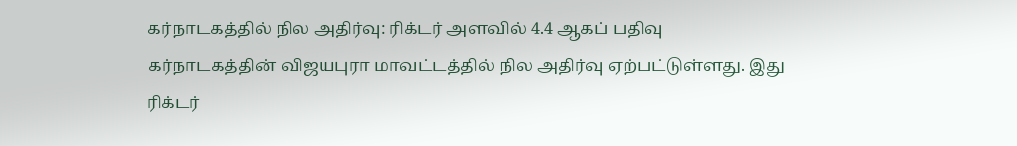கர்நாடகத்தில் நில அதிர்வு: ரிக்டர் அளவில் 4.4 ஆகப் பதிவு
கர்நாடகத்தின் விஜயபுரா மாவட்டத்தில் நில அதிர்வு ஏற்பட்டுள்ளது. இது ரிக்டர்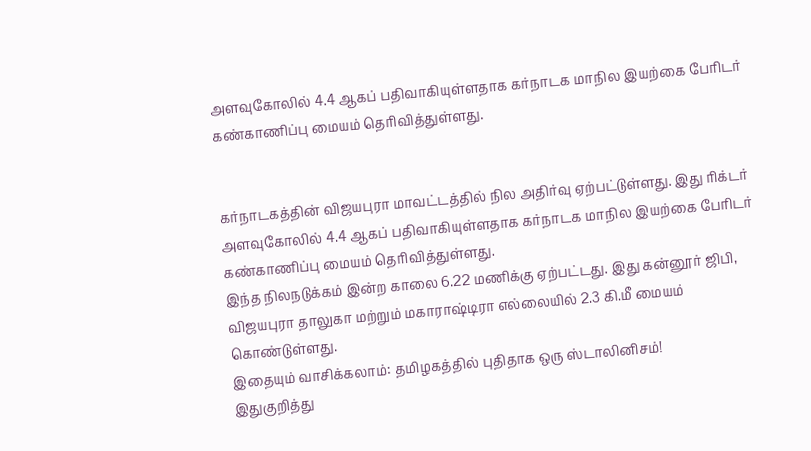அளவுகோலில் 4.4 ஆகப் பதிவாகியுள்ளதாக கர்நாடக மாநில இயற்கை பேரிடர் கண்காணிப்பு மையம் தெரிவித்துள்ளது.


கர்நாடகத்தின் விஜயபுரா மாவட்டத்தில் நில அதிர்வு ஏற்பட்டுள்ளது. இது ரிக்டர் அளவுகோலில் 4.4 ஆகப் பதிவாகியுள்ளதாக கர்நாடக மாநில இயற்கை பேரிடர் கண்காணிப்பு மையம் தெரிவித்துள்ளது.
இந்த நிலநடுக்கம் இன்ற காலை 6.22 மணிக்கு ஏற்பட்டது. இது கன்னூர் ஜிபி, விஜயபுரா தாலுகா மற்றும் மகாராஷ்டிரா எல்லையில் 2.3 கி.மீ மையம் கொண்டுள்ளது.
இதையும் வாசிக்கலாம்: தமிழகத்தில் புதிதாக ஒரு ஸ்டாலினிசம்!
இதுகுறித்து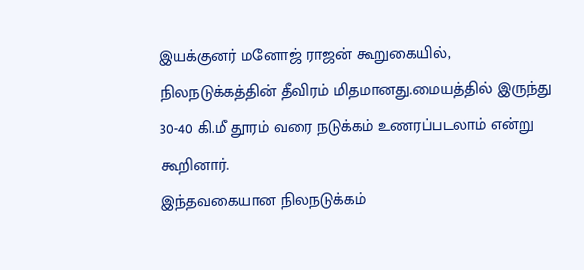இயக்குனர் மனோஜ் ராஜன் கூறுகையில்,
நிலநடுக்கத்தின் தீவிரம் மிதமானது.மையத்தில் இருந்து 30-40 கி.மீ தூரம் வரை நடுக்கம் உணரப்படலாம் என்று கூறினார்.
இந்தவகையான நிலநடுக்கம்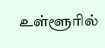உள்ளூரில்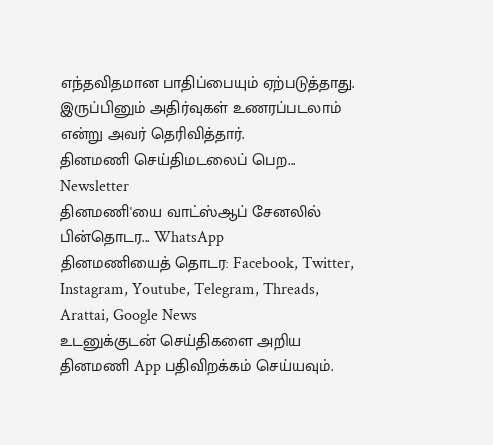எந்தவிதமான பாதிப்பையும் ஏற்படுத்தாது. இருப்பினும் அதிர்வுகள் உணரப்படலாம் என்று அவர் தெரிவித்தார்.
தினமணி செய்திமடலைப் பெற... Newsletter
தினமணி'யை வாட்ஸ்ஆப் சேனலில் பின்தொடர... WhatsApp
தினமணியைத் தொடர: Facebook, Twitter, Instagram, Youtube, Telegram, Threads, Arattai, Google News
உடனுக்குடன் செய்திகளை அறிய தினமணி App பதிவிறக்கம் செய்யவும்.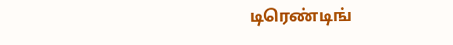டிரெண்டிங்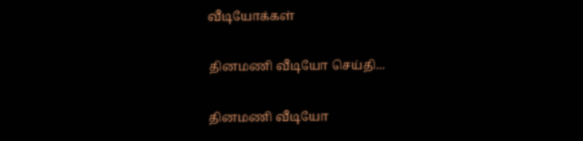வீடியோக்கள்

தினமணி வீடியோ செய்தி...

தினமணி வீடியோ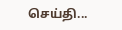செய்தி...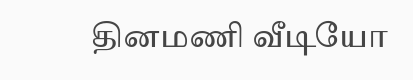தினமணி வீடியோ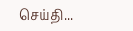செய்தி...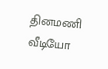தினமணி வீடியோ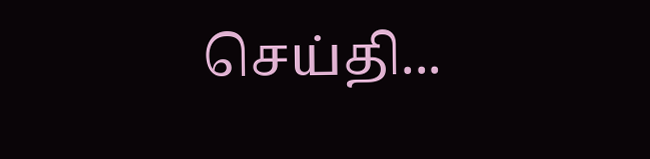செய்தி...